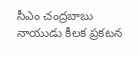సీఎం చంద్రబాబు నాయుడు కీలక ప్రకటన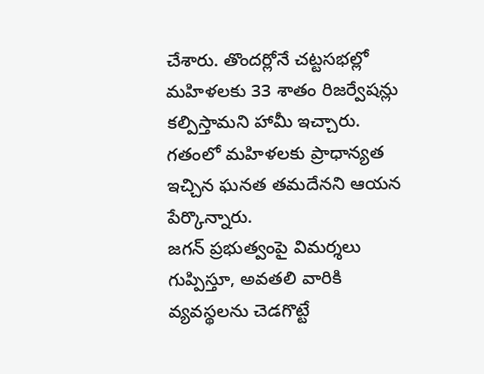చేశారు. తొందర్లోనే చట్టసభల్లో మహిళలకు 33 శాతం రిజర్వేషన్లు కల్పిస్తామని హామీ ఇచ్చారు. గతంలో మహిళలకు ప్రాధాన్యత ఇచ్చిన ఘనత తమదేనని ఆయన పేర్కొన్నారు.
జగన్ ప్రభుత్వంపై విమర్శలు గుప్పిస్తూ, అవతలి వారికి వ్యవస్థలను చెడగొట్టే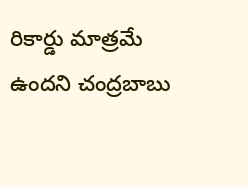రికార్డు మాత్రమే ఉందని చంద్రబాబు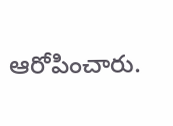ఆరోపించారు.